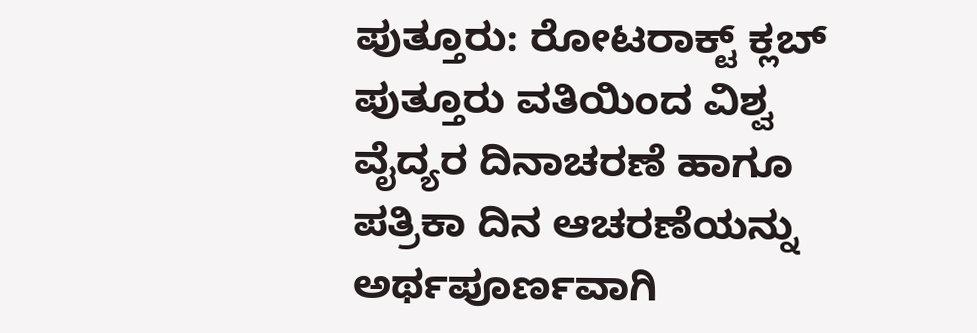ಪುತ್ತೂರು: ರೋಟರಾಕ್ಟ್ ಕ್ಲಬ್ ಪುತ್ತೂರು ವತಿಯಿಂದ ವಿಶ್ವ ವೈದ್ಯರ ದಿನಾಚರಣೆ ಹಾಗೂ ಪತ್ರಿಕಾ ದಿನ ಆಚರಣೆಯನ್ನು ಅರ್ಥಪೂರ್ಣವಾಗಿ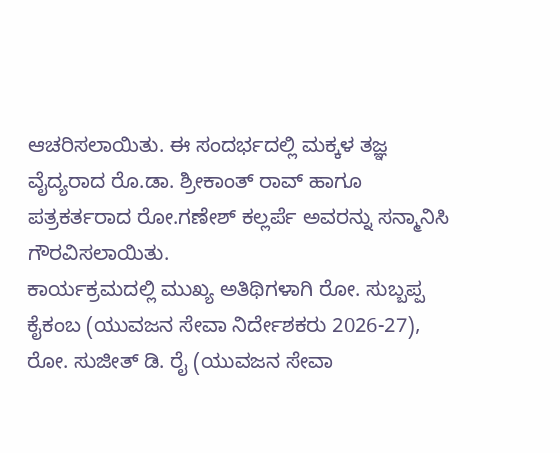ಆಚರಿಸಲಾಯಿತು. ಈ ಸಂದರ್ಭದಲ್ಲಿ ಮಕ್ಕಳ ತಜ್ಞ ವೈದ್ಯರಾದ ರೊ.ಡಾ. ಶ್ರೀಕಾಂತ್ ರಾವ್ ಹಾಗೂ ಪತ್ರಕರ್ತರಾದ ರೋ.ಗಣೇಶ್ ಕಲ್ಲರ್ಪೆ ಅವರನ್ನು ಸನ್ಮಾನಿಸಿ ಗೌರವಿಸಲಾಯಿತು.
ಕಾರ್ಯಕ್ರಮದಲ್ಲಿ ಮುಖ್ಯ ಅತಿಥಿಗಳಾಗಿ ರೋ. ಸುಬ್ಬಪ್ಪ ಕೈಕಂಬ (ಯುವಜನ ಸೇವಾ ನಿರ್ದೇಶಕರು 2026-27), ರೋ. ಸುಜೀತ್ ಡಿ. ರೈ (ಯುವಜನ ಸೇವಾ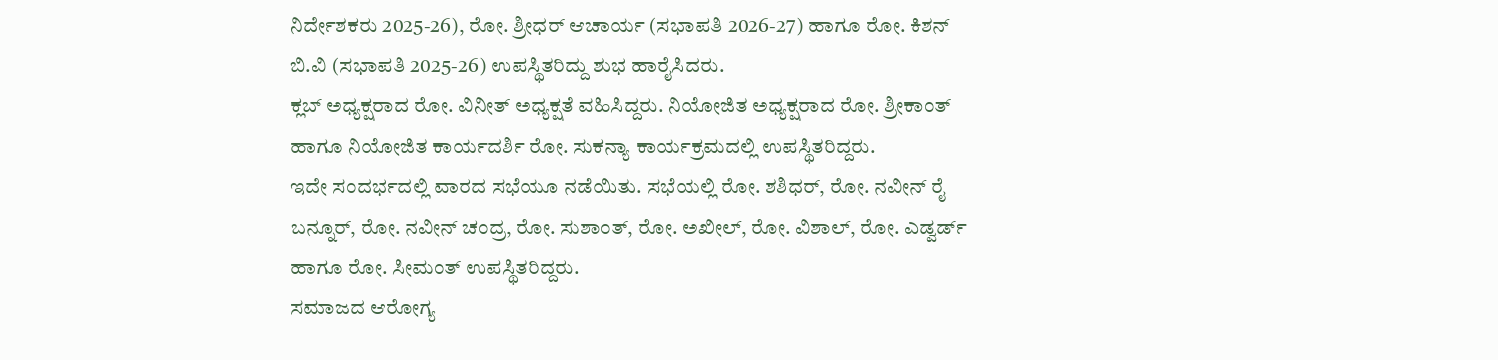ನಿರ್ದೇಶಕರು 2025-26), ರೋ. ಶ್ರೀಧರ್ ಆಚಾರ್ಯ (ಸಭಾಪತಿ 2026-27) ಹಾಗೂ ರೋ. ಕಿಶನ್ ಬಿ.ವಿ (ಸಭಾಪತಿ 2025-26) ಉಪಸ್ಥಿತರಿದ್ದು ಶುಭ ಹಾರೈಸಿದರು.
ಕ್ಲಬ್ ಅಧ್ಯಕ್ಷರಾದ ರೋ. ವಿನೀತ್ ಅಧ್ಯಕ್ಷತೆ ವಹಿಸಿದ್ದರು. ನಿಯೋಜಿತ ಅಧ್ಯಕ್ಷರಾದ ರೋ. ಶ್ರೀಕಾಂತ್ ಹಾಗೂ ನಿಯೋಜಿತ ಕಾರ್ಯದರ್ಶಿ ರೋ. ಸುಕನ್ಯಾ ಕಾರ್ಯಕ್ರಮದಲ್ಲಿ ಉಪಸ್ಥಿತರಿದ್ದರು.
ಇದೇ ಸಂದರ್ಭದಲ್ಲಿ ವಾರದ ಸಭೆಯೂ ನಡೆಯಿತು. ಸಭೆಯಲ್ಲಿ ರೋ. ಶಶಿಧರ್, ರೋ. ನವೀನ್ ರೈ ಬನ್ನೂರ್, ರೋ. ನವೀನ್ ಚಂದ್ರ, ರೋ. ಸುಶಾಂತ್, ರೋ. ಅಖೀಲ್, ರೋ. ವಿಶಾಲ್, ರೋ. ಎಡ್ವರ್ಡ್ ಹಾಗೂ ರೋ. ಸೀಮಂತ್ ಉಪಸ್ಥಿತರಿದ್ದರು.
ಸಮಾಜದ ಆರೋಗ್ಯ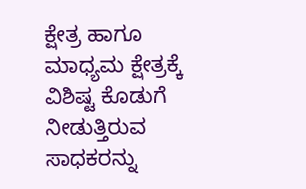ಕ್ಷೇತ್ರ ಹಾಗೂ ಮಾಧ್ಯಮ ಕ್ಷೇತ್ರಕ್ಕೆ ವಿಶಿಷ್ಟ ಕೊಡುಗೆ ನೀಡುತ್ತಿರುವ ಸಾಧಕರನ್ನು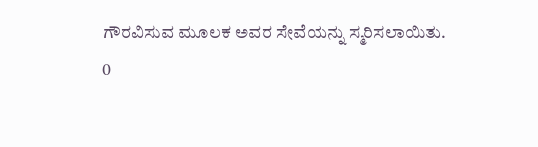ಗೌರವಿಸುವ ಮೂಲಕ ಅವರ ಸೇವೆಯನ್ನು ಸ್ಮರಿಸಲಾಯಿತು.
0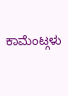ಕಾಮೆಂಟ್ಗಳು